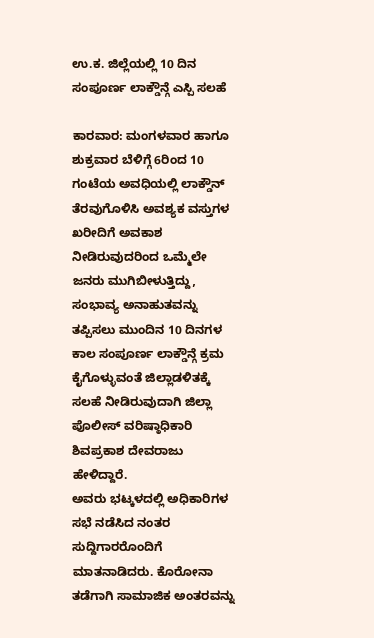ಉ.ಕ. ಜಿಲ್ಲೆಯಲ್ಲಿ 10 ದಿನ ಸಂಪೂರ್ಣ ಲಾಕ್ಡೌನ್ಗೆ ಎಸ್ಪಿ ಸಲಹೆ

ಕಾರವಾರ: ಮಂಗಳವಾರ ಹಾಗೂ ಶುಕ್ರವಾರ ಬೆಳಿಗ್ಗೆ 6ರಿಂದ 10 ಗಂಟೆಯ ಅವಧಿಯಲ್ಲಿ ಲಾಕ್ಡೌನ್ ತೆರವುಗೊಳಿಸಿ ಅವಶ್ಯಕ ವಸ್ತುಗಳ ಖರೀದಿಗೆ ಅವಕಾಶ ನೀಡಿರುವುದರಿಂದ ಒಮ್ಮೆಲೇ ಜನರು ಮುಗಿಬೀಳುತ್ತಿದ್ದು, ಸಂಭಾವ್ಯ ಅನಾಹುತವನ್ನು ತಪ್ಪಿಸಲು ಮುಂದಿನ 10 ದಿನಗಳ ಕಾಲ ಸಂಪೂರ್ಣ ಲಾಕ್ಡೌನ್ಗೆ ಕ್ರಮ ಕೈಗೊಳ್ಳುವಂತೆ ಜಿಲ್ಲಾಡಳಿತಕ್ಕೆ ಸಲಹೆ ನೀಡಿರುವುದಾಗಿ ಜಿಲ್ಲಾ ಪೊಲೀಸ್ ವರಿಷ್ಠಾಧಿಕಾರಿ ಶಿವಪ್ರಕಾಶ ದೇವರಾಜು ಹೇಳಿದ್ದಾರೆ.
ಅವರು ಭಟ್ಕಳದಲ್ಲಿ ಅಧಿಕಾರಿಗಳ ಸಭೆ ನಡೆಸಿದ ನಂತರ ಸುದ್ದಿಗಾರರೊಂದಿಗೆ ಮಾತನಾಡಿದರು. ಕೊರೋನಾ ತಡೆಗಾಗಿ ಸಾಮಾಜಿಕ ಅಂತರವನ್ನು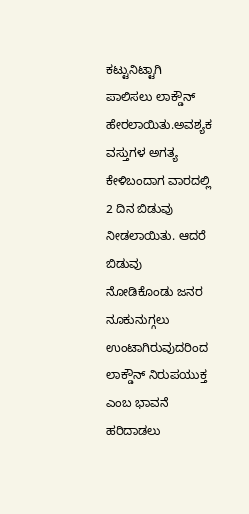ಕಟ್ಟುನಿಟ್ಟಾಗಿ ಪಾಲಿಸಲು ಲಾಕ್ಡೌನ್ ಹೇರಲಾಯಿತು.ಅವಶ್ಯಕ ವಸ್ತುಗಳ ಅಗತ್ಯ ಕೇಳಿಬಂದಾಗ ವಾರದಲ್ಲಿ 2 ದಿನ ಬಿಡುವು ನೀಡಲಾಯಿತು. ಆದರೆ ಬಿಡುವು ನೋಡಿಕೊಂಡು ಜನರ ನೂಕುನುಗ್ಗಲು ಉಂಟಾಗಿರುವುದರಿಂದ ಲಾಕ್ಡೌನ್ ನಿರುಪಯುಕ್ತ ಎಂಬ ಭಾವನೆ ಹರಿದಾಡಲು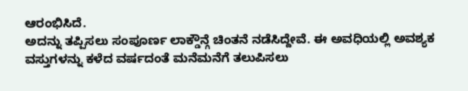ಆರಂಭಿಸಿದೆ.
ಅದನ್ನು ತಪ್ಪಿಸಲು ಸಂಪೂರ್ಣ ಲಾಕ್ಡೌನ್ಗೆ ಚಿಂತನೆ ನಡೆಸಿದ್ದೇವೆ. ಈ ಅವಧಿಯಲ್ಲಿ ಅವಶ್ಯಕ ವಸ್ತುಗಳನ್ನು ಕಳೆದ ವರ್ಷದಂತೆ ಮನೆಮನೆಗೆ ತಲುಪಿಸಲು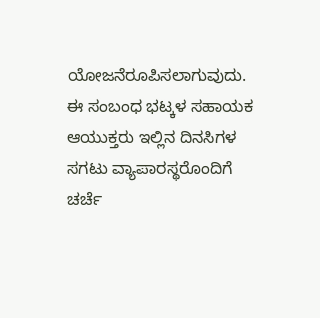ಯೋಜನೆರೂಪಿಸಲಾಗುವುದು. ಈ ಸಂಬಂಧ ಭಟ್ಕಳ ಸಹಾಯಕ ಆಯುಕ್ತರು ಇಲ್ಲಿನ ದಿನಸಿಗಳ ಸಗಟು ವ್ಯಾಪಾರಸ್ಥರೊಂದಿಗೆ ಚರ್ಚೆ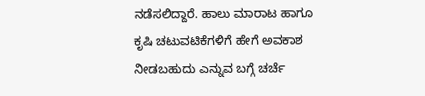ನಡೆಸಲಿದ್ದಾರೆ. ಹಾಲು ಮಾರಾಟ ಹಾಗೂ ಕೃಷಿ ಚಟುವಟಿಕೆಗಳಿಗೆ ಹೇಗೆ ಅವಕಾಶ ನೀಡಬಹುದು ಎನ್ನುವ ಬಗ್ಗೆ ಚರ್ಚೆ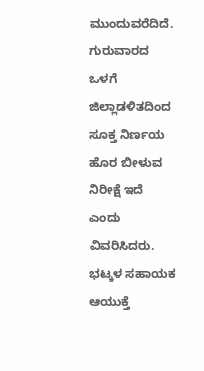ಮುಂದುವರೆದಿದೆ. ಗುರುವಾರದ ಒಳಗೆ ಜಿಲ್ಲಾಡಳಿತದಿಂದ ಸೂಕ್ತ ನಿರ್ಣಯ ಹೊರ ಬೀಳುವ ನಿರೀಕ್ಷೆ ಇದೆ ಎಂದು ವಿವರಿಸಿದರು.
ಭಟ್ಕಳ ಸಹಾಯಕ ಆಯುಕ್ತೆ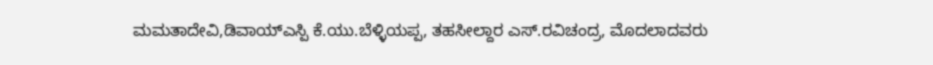ಮಮತಾದೇವಿ,ಡಿವಾಯ್ಎಸ್ಪಿ ಕೆ.ಯು.ಬೆಳ್ಳಿಯಪ್ಪ, ತಹಸೀಲ್ದಾರ ಎಸ್.ರವಿಚಂದ್ರ, ಮೊದಲಾದವರು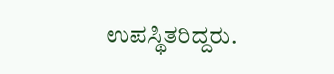ಉಪಸ್ಥಿತರಿದ್ದರು.